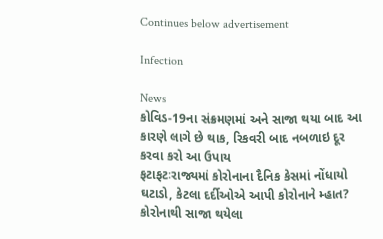Continues below advertisement

Infection

News
કોવિડ-19ના સંક્રમણમાં અને સાજા થયા બાદ આ કારણે લાગે છે થાક, રિકવરી બાદ નબળાઇ દૂર કરવા કરો આ ઉપાય
ફટાફટઃરાજ્યમાં કોરોનાના દૈનિક કેસમાં નોંધાયો ઘટાડો, કેટલા દર્દીઓએ આપી કોરોનાને મ્હાત?
કોરોનાથી સાજા થયેલા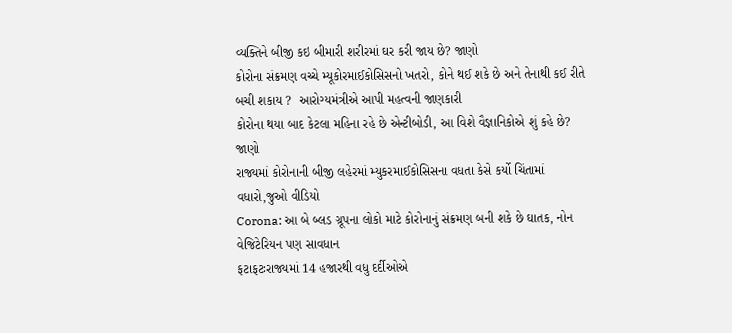વ્યક્તિને બીજી કઇ બીમારી શરીરમાં ઘર કરી જાય છે? જાણો
કોરોના સંક્રમણ વચ્ચે મ્યૂકોરમાઈકોસિસનો ખતરો, કોને થઈ શકે છે અને તેનાથી કઈ રીતે બચી શકાય ?  આરોગ્યમંત્રીએ આપી મહત્વની જાણકારી
કોરોના થયા બાદ કેટલા મહિના રહે છે એન્ટીબોડી, આ વિશે વૈજ્ઞાનિકોએ શું કહે છે? જાણો
રાજ્યમાં કોરોનાની બીજી લહેરમાં મ્યુકરમાઈકોસિસના વધતા કેસે કર્યો ચિંતામાં વધારો,જુઓ વીડિયો
Corona: આ બે બ્લડ ગ્રૂપના લોકો માટે કોરોનાનું સંક્રમણ બની શકે છે ઘાતક, નોન વેજિટેરિયન પણ સાવધાન
ફટાફટઃરાજ્યમાં 14 હજારથી વધુ દર્દીઓએ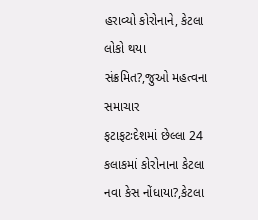હરાવ્યો કોરોનાને, કેટલા લોકો થયા સંક્રમિત?,જુઓ મહત્વના સમાચાર
ફટાફટઃદેશમાં છેલ્લા 24 કલાકમાં કોરોનાના કેટલા નવા કેસ નોંધાયા?,કેટલા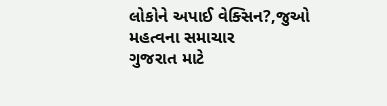લોકોને અપાઈ વેક્સિન?,જુઓ મહત્વના સમાચાર
ગુજરાત માટે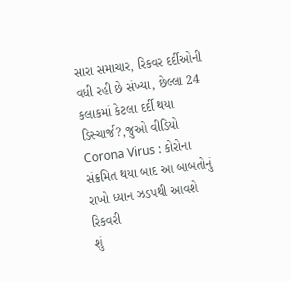સારા સમાચાર, રિકવર દર્દીઓની વધી રહી છે સંખ્યા, છેલ્લા 24 કલાકમાં કેટલા દર્દી થયા ડિસ્ચાર્જ?,જુઓ વીડિયો
Corona Virus : કોરોના સંક્રમિત થયા બાદ આ બાબતોનું રાખો ધ્યાન ઝડપથી આવશે રિકવરી
શું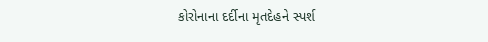કોરોનાના દર્દીના મૃતદેહને સ્પર્શ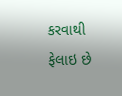કરવાથી ફેલાઇ છે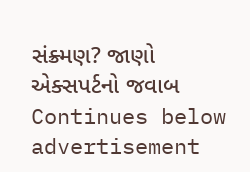સંક્ર્મણ? જાણો એક્સપર્ટનો જવાબ
Continues below advertisement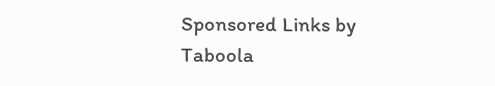Sponsored Links by Taboola